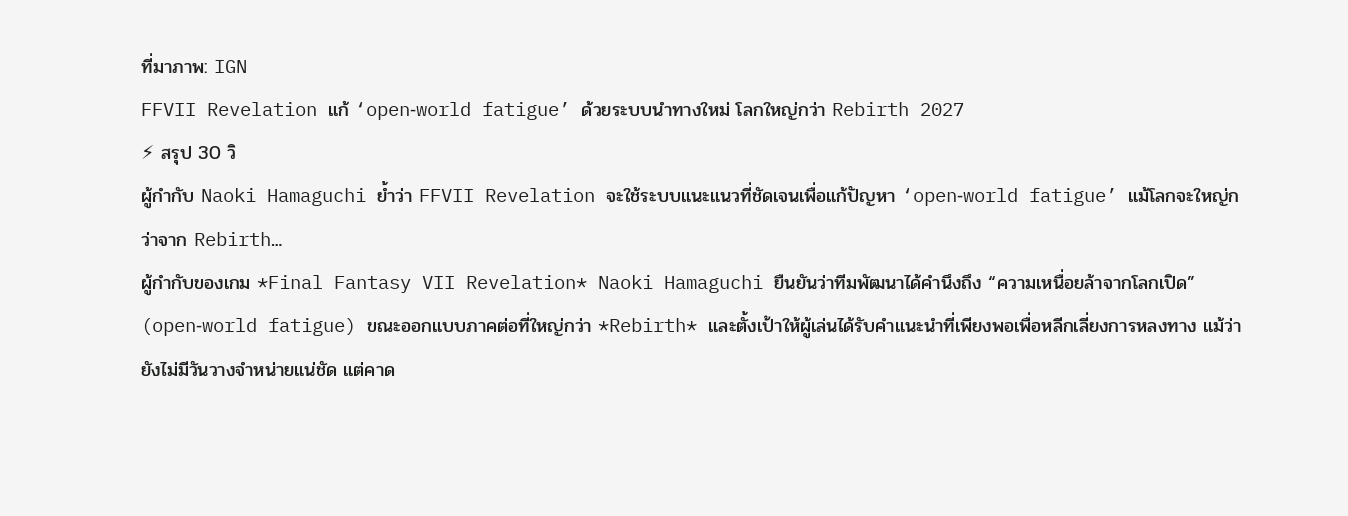ที่มาภาพ: IGN
FFVII Revelation แก้ ‘open‑world fatigue’ ด้วยระบบนำทางใหม่ โลกใหญ่กว่า Rebirth 2027
⚡ สรุป 30 วิ
ผู้กำกับ Naoki Hamaguchi ย้ำว่า FFVII Revelation จะใช้ระบบแนะแนวที่ชัดเจนเพื่อแก้ปัญหา ‘open‑world fatigue’ แม้โลกจะใหญ่กว่าจาก Rebirth…
ผู้กำกับของเกม *Final Fantasy VII Revelation* Naoki Hamaguchi ยืนยันว่าทีมพัฒนาได้คำนึงถึง “ความเหนื่อยล้าจากโลกเปิด” (open‑world fatigue) ขณะออกแบบภาคต่อที่ใหญ่กว่า *Rebirth* และตั้งเป้าให้ผู้เล่นได้รับคำแนะนำที่เพียงพอเพื่อหลีกเลี่ยงการหลงทาง แม้ว่ายังไม่มีวันวางจำหน่ายแน่ชัด แต่คาด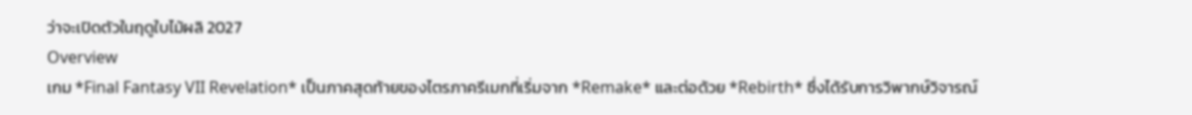ว่าจะเปิดตัวในฤดูใบไม้ผลิ 2027
Overview
เกม *Final Fantasy VII Revelation* เป็นภาคสุดท้ายของไตรภาครีเมกที่เริ่มจาก *Remake* และต่อด้วย *Rebirth* ซึ่งได้รับการวิพากษ์วิจารณ์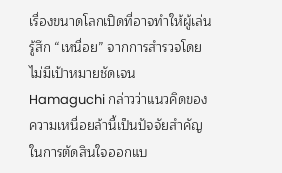เรื่องขนาดโลกเปิดที่อาจทำให้ผู้เล่นรู้สึก “เหนื่อย” จากการสำรวจโดยไม่มีเป้าหมายชัดเจน Hamaguchi กล่าวว่าแนวคิดของความเหนื่อยล้านี้เป็นปัจจัยสำคัญในการตัดสินใจออกแบ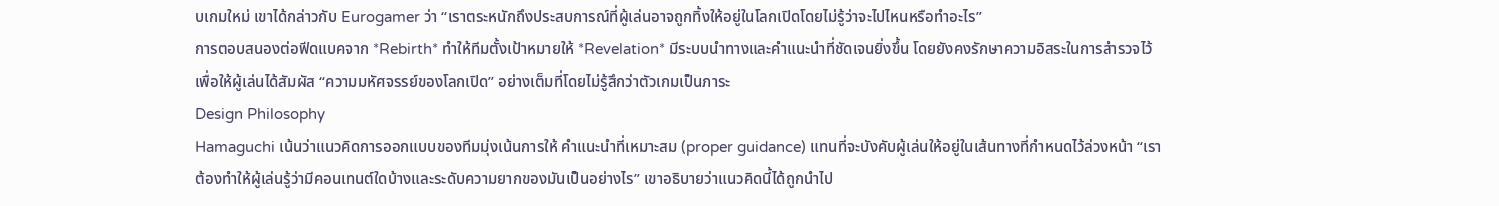บเกมใหม่ เขาได้กล่าวกับ Eurogamer ว่า “เราตระหนักถึงประสบการณ์ที่ผู้เล่นอาจถูกทิ้งให้อยู่ในโลกเปิดโดยไม่รู้ว่าจะไปไหนหรือทำอะไร”
การตอบสนองต่อฟีดแบคจาก *Rebirth* ทำให้ทีมตั้งเป้าหมายให้ *Revelation* มีระบบนำทางและคำแนะนำที่ชัดเจนยิ่งขึ้น โดยยังคงรักษาความอิสระในการสำรวจไว้ เพื่อให้ผู้เล่นได้สัมผัส “ความมหัศจรรย์ของโลกเปิด” อย่างเต็มที่โดยไม่รู้สึกว่าตัวเกมเป็นภาระ
Design Philosophy
Hamaguchi เน้นว่าแนวคิดการออกแบบของทีมมุ่งเน้นการให้ คำแนะนำที่เหมาะสม (proper guidance) แทนที่จะบังคับผู้เล่นให้อยู่ในเส้นทางที่กำหนดไว้ล่วงหน้า “เราต้องทำให้ผู้เล่นรู้ว่ามีคอนเทนต์ใดบ้างและระดับความยากของมันเป็นอย่างไร” เขาอธิบายว่าแนวคิดนี้ได้ถูกนำไป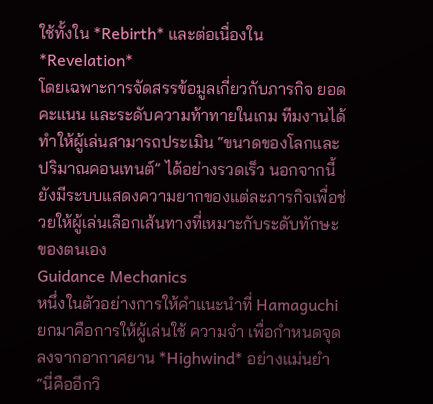ใช้ทั้งใน *Rebirth* และต่อเนื่องใน *Revelation*
โดยเฉพาะการจัดสรรข้อมูลเกี่ยวกับภารกิจ ยอดคะแนน และระดับความท้าทายในเกม ทีมงานได้ทำให้ผู้เล่นสามารถประเมิน “ขนาดของโลกและปริมาณคอนเทนต์” ได้อย่างรวดเร็ว นอกจากนี้ยังมีระบบแสดงความยากของแต่ละภารกิจเพื่อช่วยให้ผู้เล่นเลือกเส้นทางที่เหมาะกับระดับทักษะของตนเอง
Guidance Mechanics
หนึ่งในตัวอย่างการให้คำแนะนำที่ Hamaguchi ยกมาคือการให้ผู้เล่นใช้ ความจำ เพื่อกำหนดจุดลงจากอากาศยาน *Highwind* อย่างแม่นยำ “นี่คืออีกวิ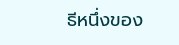ธีหนึ่งของ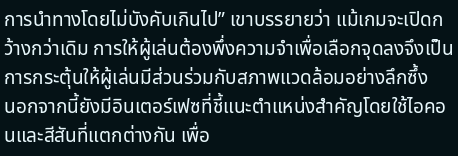การนำทางโดยไม่บังคับเกินไป” เขาบรรยายว่า แม้เกมจะเปิดกว้างกว่าเดิม การให้ผู้เล่นต้องพึ่งความจำเพื่อเลือกจุดลงจึงเป็นการกระตุ้นให้ผู้เล่นมีส่วนร่วมกับสภาพแวดล้อมอย่างลึกซึ้ง
นอกจากนี้ยังมีอินเตอร์เฟซที่ชี้แนะตำแหน่งสำคัญโดยใช้ไอคอนและสีสันที่แตกต่างกัน เพื่อ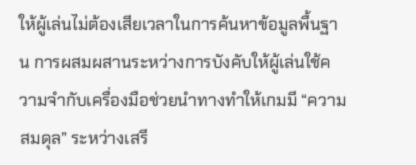ให้ผู้เล่นไม่ต้องเสียเวลาในการค้นหาข้อมูลพื้นฐาน การผสมผสานระหว่างการบังคับให้ผู้เล่นใช้ความจำกับเครื่องมือช่วยนำทางทำให้เกมมี “ความสมดุล” ระหว่างเสรี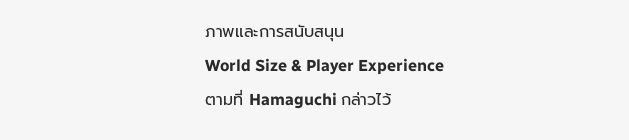ภาพและการสนับสนุน
World Size & Player Experience
ตามที่ Hamaguchi กล่าวไว้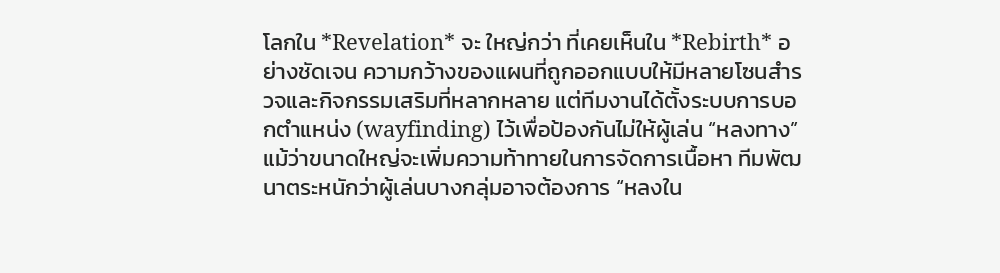โลกใน *Revelation* จะ ใหญ่กว่า ที่เคยเห็นใน *Rebirth* อย่างชัดเจน ความกว้างของแผนที่ถูกออกแบบให้มีหลายโซนสำรวจและกิจกรรมเสริมที่หลากหลาย แต่ทีมงานได้ตั้งระบบการบอกตำแหน่ง (wayfinding) ไว้เพื่อป้องกันไม่ให้ผู้เล่น “หลงทาง”
แม้ว่าขนาดใหญ่จะเพิ่มความท้าทายในการจัดการเนื้อหา ทีมพัฒนาตระหนักว่าผู้เล่นบางกลุ่มอาจต้องการ “หลงใน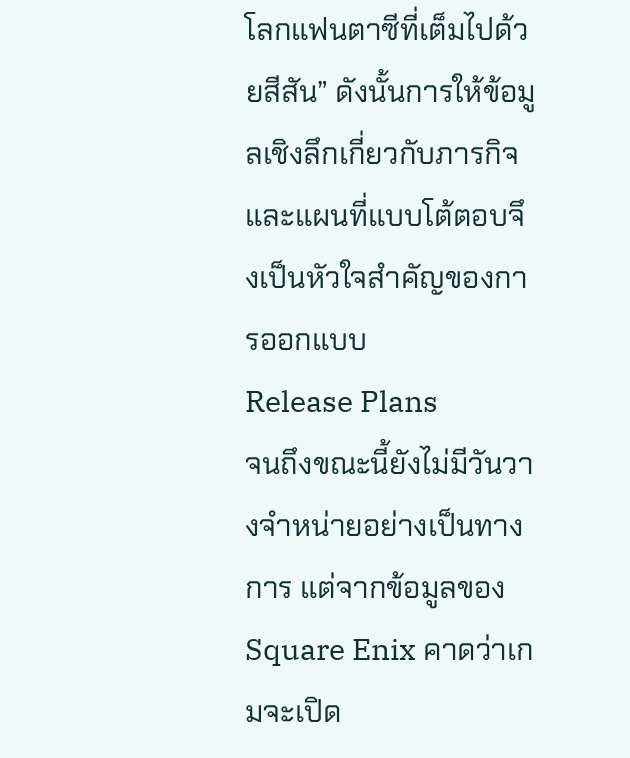โลกแฟนตาซีที่เต็มไปด้วยสีสัน” ดังนั้นการให้ข้อมูลเชิงลึกเกี่ยวกับภารกิจและแผนที่แบบโต้ตอบจึงเป็นหัวใจสำคัญของการออกแบบ
Release Plans
จนถึงขณะนี้ยังไม่มีวันวางจำหน่ายอย่างเป็นทางการ แต่จากข้อมูลของ Square Enix คาดว่าเกมจะเปิด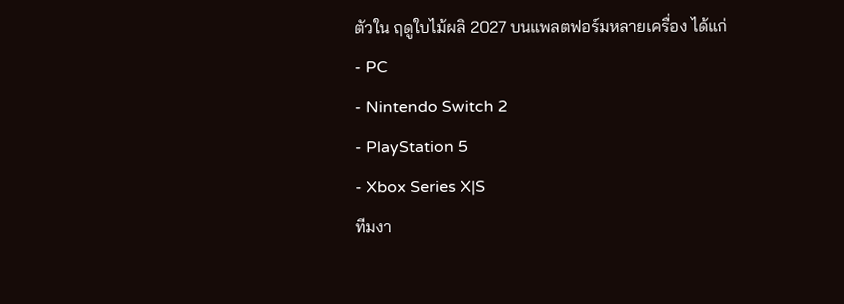ตัวใน ฤดูใบไม้ผลิ 2027 บนแพลตฟอร์มหลายเครื่อง ได้แก่
- PC
- Nintendo Switch 2
- PlayStation 5
- Xbox Series X|S
ทีมงา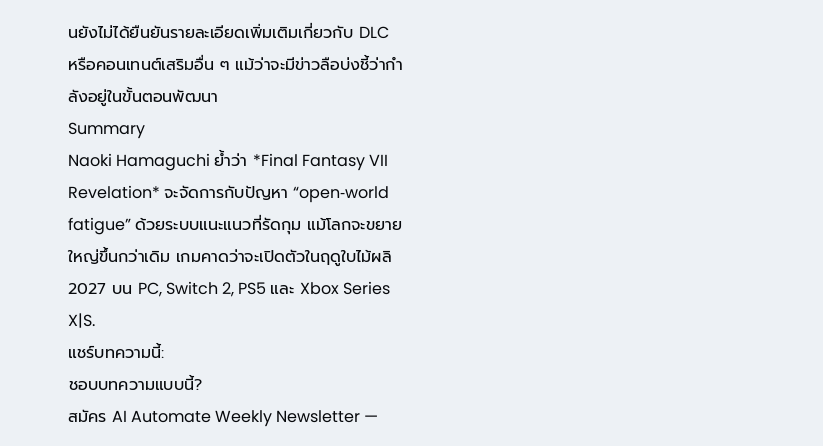นยังไม่ได้ยืนยันรายละเอียดเพิ่มเติมเกี่ยวกับ DLC หรือคอนเทนต์เสริมอื่น ๆ แม้ว่าจะมีข่าวลือบ่งชี้ว่ากำลังอยู่ในขั้นตอนพัฒนา
Summary
Naoki Hamaguchi ย้ำว่า *Final Fantasy VII Revelation* จะจัดการกับปัญหา “open‑world fatigue” ด้วยระบบแนะแนวที่รัดกุม แม้โลกจะขยายใหญ่ขึ้นกว่าเดิม เกมคาดว่าจะเปิดตัวในฤดูใบไม้ผลิ 2027 บน PC, Switch 2, PS5 และ Xbox Series X|S.
แชร์บทความนี้:
ชอบบทความแบบนี้?
สมัคร AI Automate Weekly Newsletter —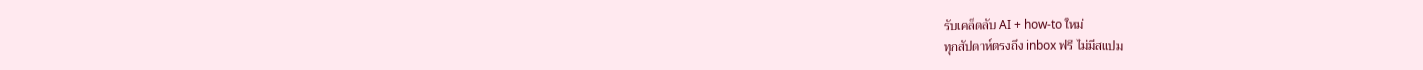รับเคล็ดลับ AI + how-to ใหม่
ทุกสัปดาห์ตรงถึง inbox ฟรี ไม่มีสแปม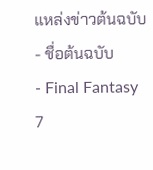แหล่งข่าวต้นฉบับ
- ชื่อต้นฉบับ
- Final Fantasy 7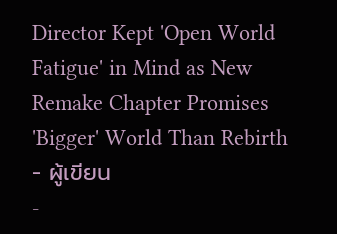Director Kept 'Open World Fatigue' in Mind as New Remake Chapter Promises 'Bigger' World Than Rebirth
- ผู้เขียน
-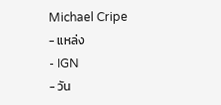Michael Cripe
- แหล่ง
- IGN
- วัน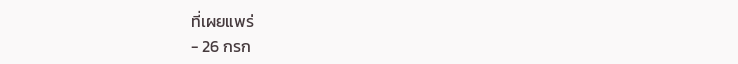ที่เผยแพร่
- 26 กรก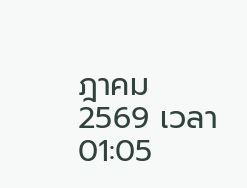ฎาคม 2569 เวลา 01:05